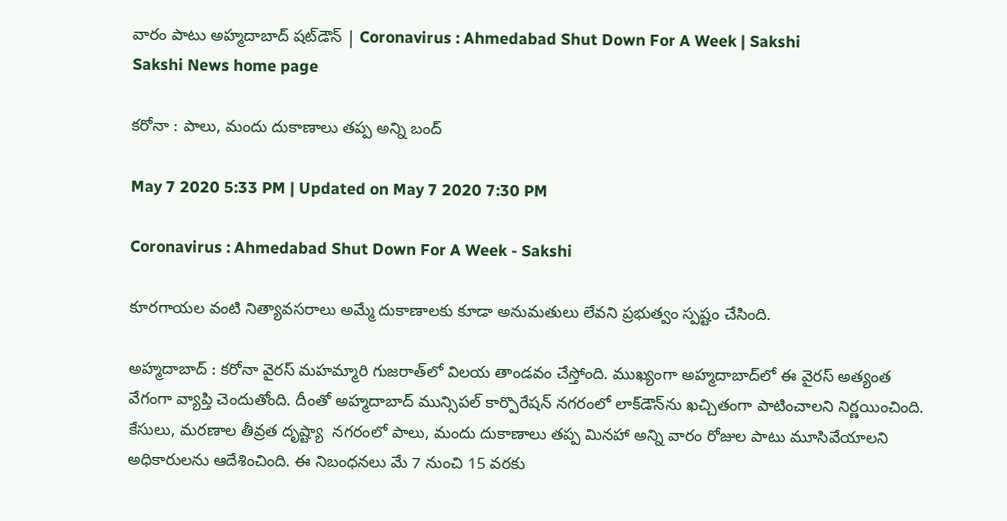వారం పాటు అహ్మదాబాద్‌ షట్‌‌డౌన్ | Coronavirus : Ahmedabad Shut Down For A Week | Sakshi
Sakshi News home page

కరోనా : పాలు, మందు దుకాణాలు తప్ప అన్ని బంద్‌

May 7 2020 5:33 PM | Updated on May 7 2020 7:30 PM

Coronavirus : Ahmedabad Shut Down For A Week - Sakshi

కూరగాయల వంటి నిత్యావసరాలు అమ్మే దుకాణాలకు కూడా అనుమతులు లేవని ప్రభుత్వం స్పష్టం చేసింది.

అహ్మదాబాద్‌ : కరోనా వైరస్‌ మహమ్మారి గుజరాత్‌లో విలయ తాండవం చేస్తోంది. ముఖ్యంగా అహ్మదాబాద్‌లో ఈ వైరస్‌ అత్యంత వేగంగా వ్యాప్తి చెందుతోంది. దీంతో అహ్మదాబాద్ మున్సిపల్ కార్పొరేషన్ న‌గ‌రంలో లాక్‌డౌన్‌ను ఖచ్చితంగా పాటించాలని నిర్ణయించింది. కేసులు, మరణాల తీవ్రత దృష్ట్యా  నగరంలో పాలు, మందు దుకాణాలు తప్ప మినహా అన్ని వారం రోజుల పాటు మూసివేయాలని అధికారులను ఆదేశించింది. ఈ నిబంధనలు మే 7 నుంచి 15 వరకు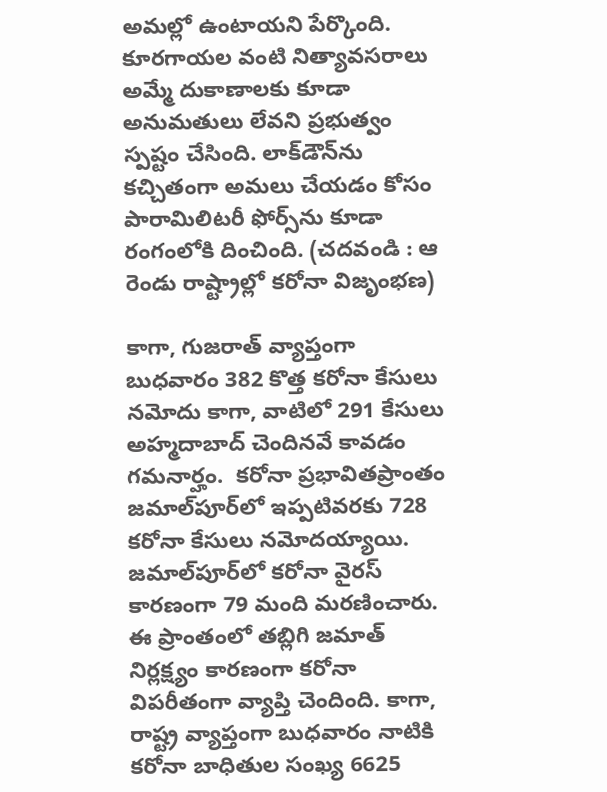అమల్లో ఉంటాయని పేర్కొంది. కూరగాయల వంటి నిత్యావసరాలు అమ్మే దుకాణాలకు కూడా అనుమతులు లేవని ప్రభుత్వం స్పష్టం చేసింది. లాక్‌డౌన్‌ను కచ్చితంగా అమలు చేయడం కోసం పారామిలిటరీ ఫోర్స్‌ను కూడా రంగంలోకి దించింది. (చదవండి : ఆ రెండు రాష్ట్రాల్లో కరోనా విజృంభణ)

కాగా, గుజరాత్‌ వ్యాప్తంగా బుధవారం 382 కొత్త కరోనా కేసులు నమోదు కాగా, వాటిలో 291 కేసులు అహ్మదాబాద్‌ చెందినవే కావడం గమనార్హం.  క‌రోనా ప్రభావితప్రాంతం జమాల్‌పూర్‌లో ఇప్పటివరకు 728 కరోనా కేసులు నమోదయ్యాయి. జమాల్‌పూర్‌లో కరోనా వైరస్ కారణంగా 79 మంది మరణించారు. ఈ ప్రాంతంలో తబ్లిగి జమాత్ నిర్లక్ష్యం కారణంగా కరోనా విప‌రీతంగా వ్యాప్తి చెందింది. కాగా, రాష్ట్ర వ్యాప్తంగా బుధవారం నాటికి  కరోనా బాధితుల సంఖ్య 6625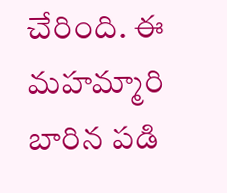చేరింది. ఈ మహమ్మారి బారిన పడి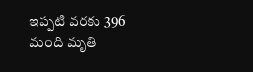ఇప్పటి వరకు 396 మంది మృతి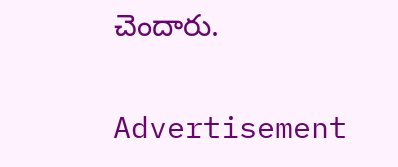చెందారు.

Advertisement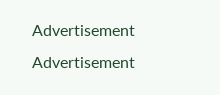Advertisement
Advertisement